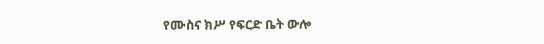የሙስና ክሥ የፍርድ ቤት ውሎ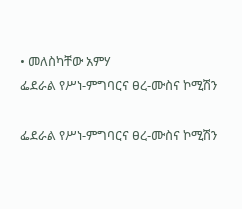• መለስካቸው አምሃ
ፌደራል የሥነ-ምግባርና ፀረ-ሙስና ኮሚሽን

ፌደራል የሥነ-ምግባርና ፀረ-ሙስና ኮሚሽን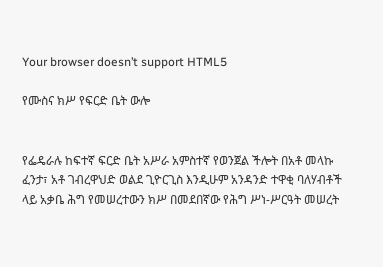Your browser doesn’t support HTML5

የሙስና ክሥ የፍርድ ቤት ውሎ


የፌዴራሉ ከፍተኛ ፍርድ ቤት አሥራ አምስተኛ የወንጀል ችሎት በአቶ መላኩ ፈንታ፣ አቶ ገብረዋህድ ወልደ ጊዮርጊስ እንዲሁም አንዳንድ ተዋቂ ባለሃብቶች ላይ አቃቤ ሕግ የመሠረተውን ክሥ በመደበኛው የሕግ ሥነ-ሥርዓት መሠረት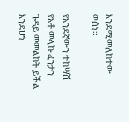እንደሚመለከተው ወሰነ።

የአንደኛውን ተከሣሽ የአቶ መላኩ ፈንታን ጉዳይ መመልከት ይችል እንደሆነ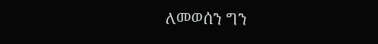ለመወሰን ግን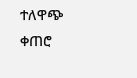ተለዋጭ ቀጠሮ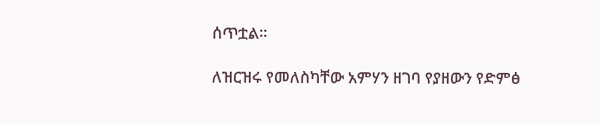ሰጥቷል።

ለዝርዝሩ የመለስካቸው አምሃን ዘገባ የያዘውን የድምፅ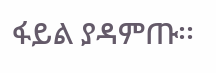ፋይል ያዳምጡ፡፡